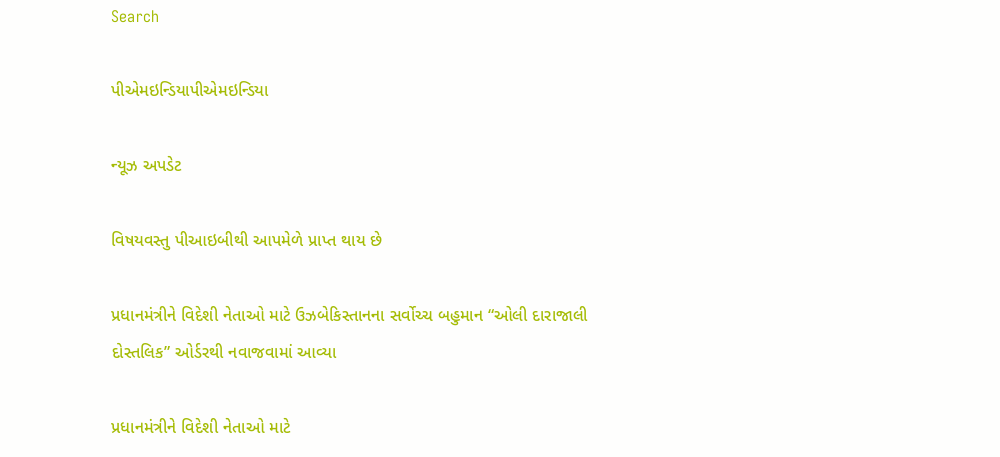Search

પીએમઇન્ડિયાપીએમઇન્ડિયા

ન્યૂઝ અપડેટ

વિષયવસ્તુ પીઆઇબીથી આપમેળે પ્રાપ્ત થાય છે

પ્રધાનમંત્રીને વિદેશી નેતાઓ માટે ઉઝબેકિસ્તાનના સર્વોચ્ચ બહુમાન “ઓલી દારાજાલી દોસ્તલિક” ઓર્ડરથી નવાજવામાં આવ્યા

પ્રધાનમંત્રીને વિદેશી નેતાઓ માટે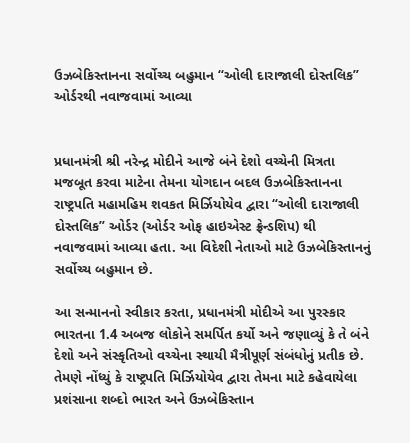ઉઝબેકિસ્તાનના સર્વોચ્ચ બહુમાન “ઓલી દારાજાલી દોસ્તલિક” ઓર્ડરથી નવાજવામાં આવ્યા


પ્રધાનમંત્રી શ્રી નરેન્દ્ર મોદીને આજે બંને દેશો વચ્ચેની મિત્રતા મજબૂત કરવા માટેના તેમના યોગદાન બદલ ઉઝબેકિસ્તાનના રાષ્ટ્રપતિ મહામહિમ શવકત મિર્ઝિયોયેવ દ્વારા “ઓલી દારાજાલી દોસ્તલિક” ઓર્ડર (ઓર્ડર ઓફ હાઇએસ્ટ ફ્રેન્ડશિપ) થી નવાજવામાં આવ્યા હતા. આ વિદેશી નેતાઓ માટે ઉઝબેકિસ્તાનનું સર્વોચ્ચ બહુમાન છે.

આ સન્માનનો સ્વીકાર કરતા, પ્રધાનમંત્રી મોદીએ આ પુરસ્કાર ભારતના 1.4 અબજ લોકોને સમર્પિત કર્યો અને જણાવ્યું કે તે બંને દેશો અને સંસ્કૃતિઓ વચ્ચેના સ્થાયી મૈત્રીપૂર્ણ સંબંધોનું પ્રતીક છે. તેમણે નોંધ્યું કે રાષ્ટ્રપતિ મિર્ઝિયોયેવ દ્વારા તેમના માટે કહેવાયેલા પ્રશંસાના શબ્દો ભારત અને ઉઝબેકિસ્તાન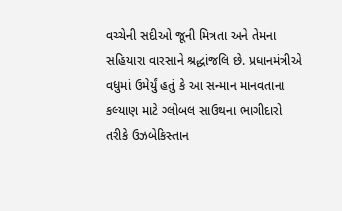વચ્ચેની સદીઓ જૂની મિત્રતા અને તેમના સહિયારા વારસાને શ્રદ્ધાંજલિ છે. પ્રધાનમંત્રીએ વધુમાં ઉમેર્યું હતું કે આ સન્માન માનવતાના કલ્યાણ માટે ગ્લોબલ સાઉથના ભાગીદારો તરીકે ઉઝબેકિસ્તાન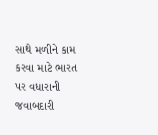સાથે મળીને કામ કરવા માટે ભારત પર વધારાની જવાબદારી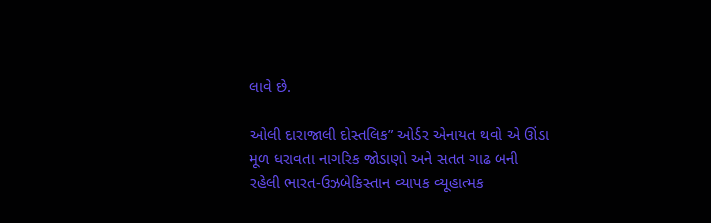લાવે છે.

ઓલી દારાજાલી દોસ્તલિક” ઓર્ડર એનાયત થવો એ ઊંડા મૂળ ધરાવતા નાગરિક જોડાણો અને સતત ગાઢ બની રહેલી ભારત-ઉઝબેકિસ્તાન વ્યાપક વ્યૂહાત્મક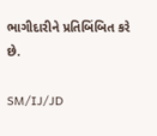ભાગીદારીને પ્રતિબિંબિત કરે છે.

SM/IJ/JD